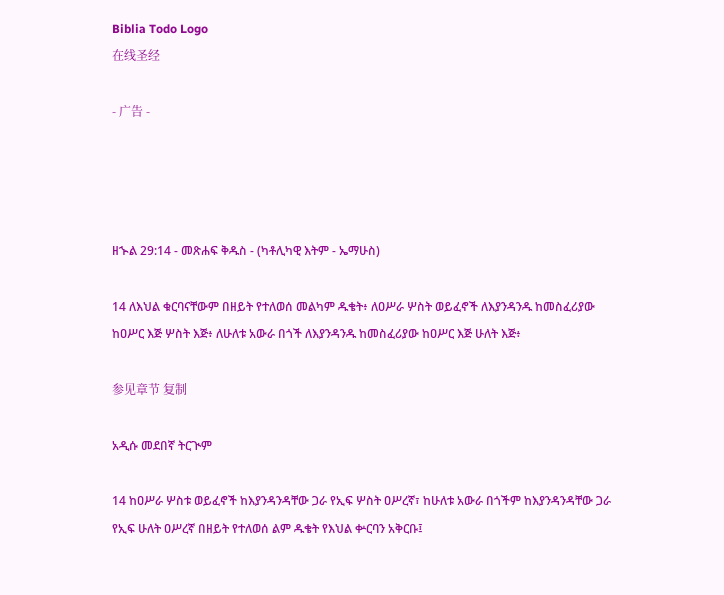Biblia Todo Logo
在线圣经

- 广告 -




ዘኍል 29:14 - መጽሐፍ ቅዱስ - (ካቶሊካዊ እትም - ኤማሁስ)

14 ለእህል ቁርባናቸውም በዘይት የተለወሰ መልካም ዱቄት፥ ለዐሥራ ሦስት ወይፈኖች ለእያንዳንዱ ከመስፈሪያው ከዐሥር እጅ ሦስት እጅ፥ ለሁለቱ አውራ በጎች ለእያንዳንዱ ከመስፈሪያው ከዐሥር እጅ ሁለት እጅ፥

参见章节 复制

አዲሱ መደበኛ ትርጒም

14 ከዐሥራ ሦስቱ ወይፈኖች ከእያንዳንዳቸው ጋራ የኢፍ ሦስት ዐሥረኛ፣ ከሁለቱ አውራ በጎችም ከእያንዳንዳቸው ጋራ የኢፍ ሁለት ዐሥረኛ በዘይት የተለወሰ ልም ዱቄት የእህል ቍርባን አቅርቡ፤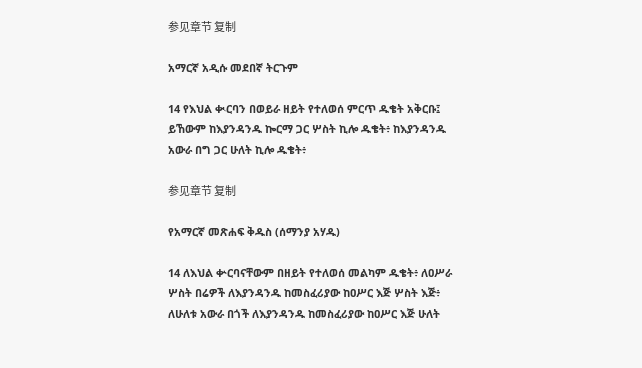参见章节 复制

አማርኛ አዲሱ መደበኛ ትርጉም

14 የእህል ቊርባን በወይራ ዘይት የተለወሰ ምርጥ ዱቄት አቅርቡ፤ ይኸውም ከእያንዳንዱ ኰርማ ጋር ሦስት ኪሎ ዱቄት፥ ከእያንዳንዱ አውራ በግ ጋር ሁለት ኪሎ ዱቄት፥

参见章节 复制

የአማርኛ መጽሐፍ ቅዱስ (ሰማንያ አሃዱ)

14 ለእህል ቍርባናቸውም በዘይት የተለወሰ መልካም ዱቄት፥ ለዐሥራ ሦስት በሬዎች ለእያንዳንዱ ከመስፈሪያው ከዐሥር እጅ ሦስት እጅ፥ ለሁለቱ አውራ በጎች ለእያንዳንዱ ከመስፈሪያው ከዐሥር እጅ ሁለት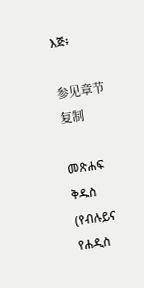እጅ፥

参见章节 复制

መጽሐፍ ቅዱስ (የብሉይና የሐዲስ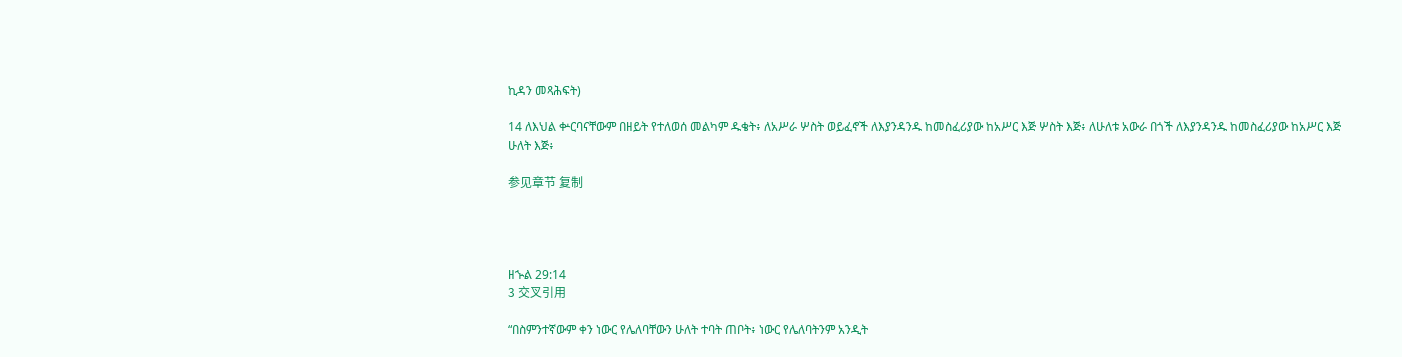ኪዳን መጻሕፍት)

14 ለእህል ቍርባናቸውም በዘይት የተለወሰ መልካም ዱቄት፥ ለአሥራ ሦስት ወይፈኖች ለእያንዳንዱ ከመስፈሪያው ከአሥር እጅ ሦስት እጅ፥ ለሁለቱ አውራ በጎች ለእያንዳንዱ ከመስፈሪያው ከአሥር እጅ ሁለት እጅ፥

参见章节 复制




ዘኍል 29:14
3 交叉引用

“በስምንተኛውም ቀን ነውር የሌለባቸውን ሁለት ተባት ጠቦት፥ ነውር የሌለባትንም አንዲት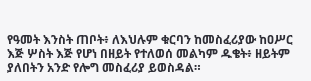የዓመት እንስት ጠቦት፥ ለእህሉም ቁርባን ከመስፈሪያው ከዐሥር እጅ ሦስት እጅ የሆነ በዘይት የተለወሰ መልካም ዱቄት፥ ዘይትም ያለበትን አንድ የሎግ መስፈሪያ ይወስዳል።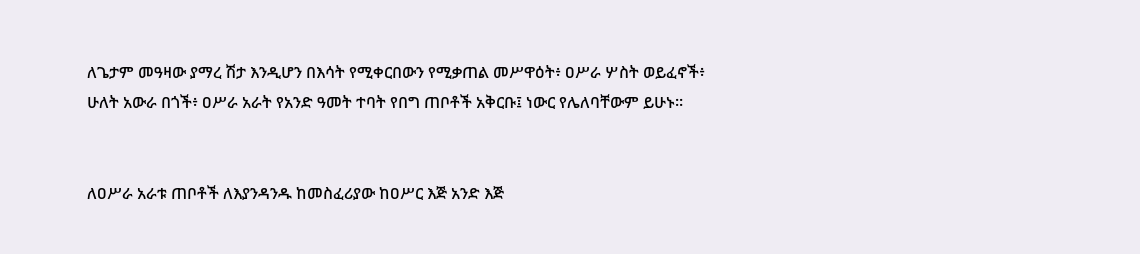ለጌታም መዓዛው ያማረ ሽታ እንዲሆን በእሳት የሚቀርበውን የሚቃጠል መሥዋዕት፥ ዐሥራ ሦስት ወይፈኖች፥ ሁለት አውራ በጎች፥ ዐሥራ አራት የአንድ ዓመት ተባት የበግ ጠቦቶች አቅርቡ፤ ነውር የሌለባቸውም ይሁኑ።


ለዐሥራ አራቱ ጠቦቶች ለእያንዳንዱ ከመስፈሪያው ከዐሥር እጅ አንድ እጅ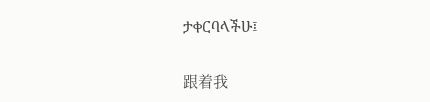ታቀርባላችሁ፤


跟着我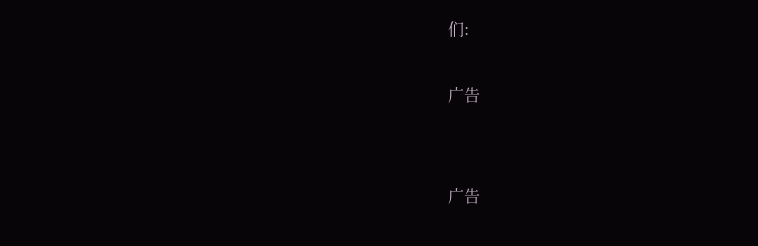们:

广告


广告